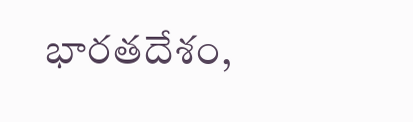భారతదేశం,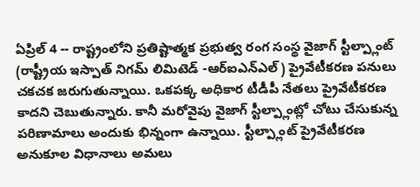ఏప్రిల్ 4 -- రాష్ట్రంలోని ప్రతిష్టాత్మక ప్రభుత్వ రంగ సంస్థ వైజాగ్ స్టీల్ప్లాంట్ (రాష్ట్రీయ ఇస్పాత్ నిగమ్ లిమిటెడ్ -ఆర్ఐఎన్ఎల్) ప్రైవేటీకరణ పనులు చకచక జరుగుతున్నాయి. ఒకపక్క అధికార టీడీపీ నేతలు ప్రైవేటీకరణ కాదని చెబుతున్నారు. కానీ మరోవైపు వైజాగ్ స్టీల్ప్లాంట్లో చోటు చేసుకున్న పరిణామాలు అందుకు భిన్నంగా ఉన్నాయి. స్టీల్ప్లాంట్ ప్రైవేటీకరణ అనుకూల విధానాలు అమలు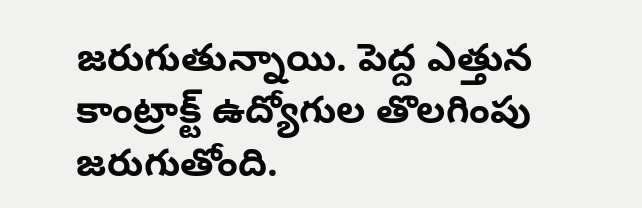జరుగుతున్నాయి. పెద్ద ఎత్తున కాంట్రాక్ట్ ఉద్యోగుల తొలగింపు జరుగుతోంది.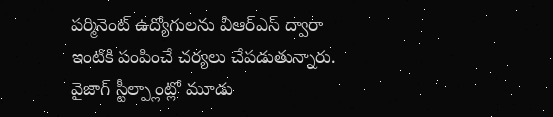పర్మినెంట్ ఉద్యోగులను వీఆర్ఎస్ ద్వారా ఇంటికి పంపించే చర్యలు చేపడుతున్నారు.
వైజాగ్ స్టీల్ప్లాంట్లో మూడు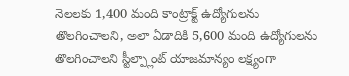నెలలకు 1,400 మంది కాంట్రాక్ట్ ఉద్యోగులను తొలగించాలని, అలా ఏడాదికి 5,600 మంది ఉద్యోగులను తొలగించాలని స్టీల్ప్లాంట్ యాజమాన్యం లక్ష్యంగా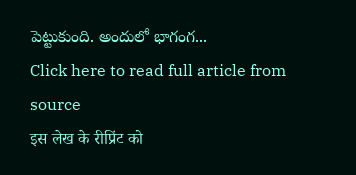పెట్టుకుంది. అందులో భాగంగ...
Click here to read full article from source
इस लेख के रीप्रिंट को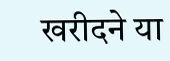खरीदने या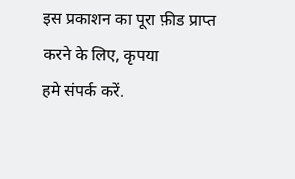इस प्रकाशन का पूरा फ़ीड प्राप्त करने के लिए, कृपया
हमे संपर्क करें.